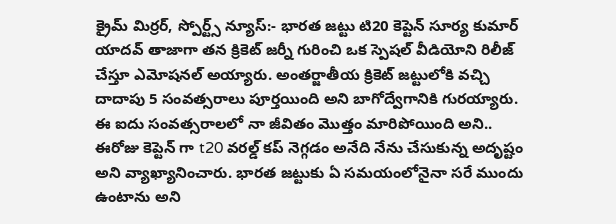క్రైమ్ మిర్రర్, స్పోర్ట్స్ న్యూస్:- భారత జట్టు టి20 కెప్టెన్ సూర్య కుమార్ యాదవ్ తాజాగా తన క్రికెట్ జర్నీ గురించి ఒక స్పెషల్ వీడియోని రిలీజ్ చేస్తూ ఎమోషనల్ అయ్యారు. అంతర్జాతీయ క్రికెట్ జట్టులోకి వచ్చి దాదాపు 5 సంవత్సరాలు పూర్తయింది అని బాగోద్వేగానికి గురయ్యారు. ఈ ఐదు సంవత్సరాలలో నా జీవితం మొత్తం మారిపోయింది అని.. ఈరోజు కెప్టెన్ గా t20 వరల్డ్ కప్ నెగ్గడం అనేది నేను చేసుకున్న అదృష్టం అని వ్యాఖ్యానించారు. భారత జట్టుకు ఏ సమయంలోనైనా సరే ముందు ఉంటాను అని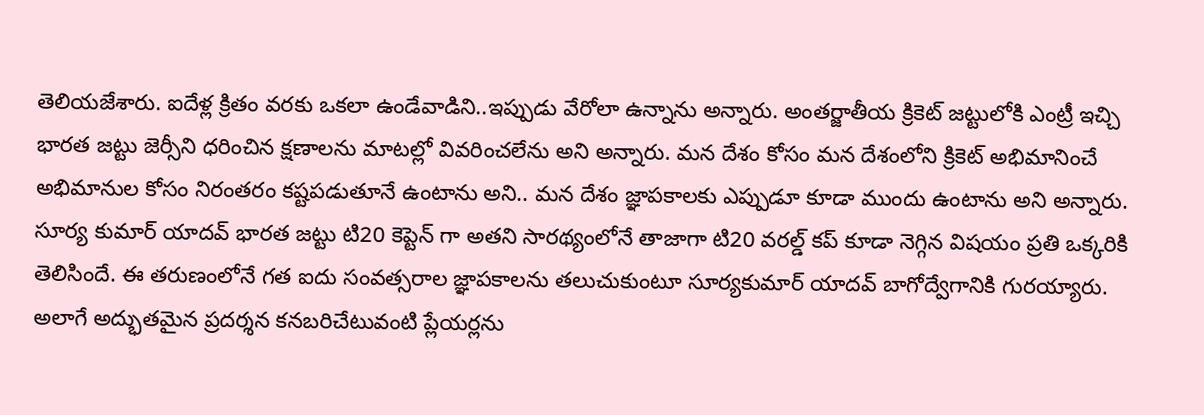తెలియజేశారు. ఐదేళ్ల క్రితం వరకు ఒకలా ఉండేవాడిని..ఇప్పుడు వేరోలా ఉన్నాను అన్నారు. అంతర్జాతీయ క్రికెట్ జట్టులోకి ఎంట్రీ ఇచ్చి భారత జట్టు జెర్సీని ధరించిన క్షణాలను మాటల్లో వివరించలేను అని అన్నారు. మన దేశం కోసం మన దేశంలోని క్రికెట్ అభిమానించే అభిమానుల కోసం నిరంతరం కష్టపడుతూనే ఉంటాను అని.. మన దేశం జ్ఞాపకాలకు ఎప్పుడూ కూడా ముందు ఉంటాను అని అన్నారు. సూర్య కుమార్ యాదవ్ భారత జట్టు టి20 కెప్టెన్ గా అతని సారథ్యంలోనే తాజాగా టి20 వరల్డ్ కప్ కూడా నెగ్గిన విషయం ప్రతి ఒక్కరికి తెలిసిందే. ఈ తరుణంలోనే గత ఐదు సంవత్సరాల జ్ఞాపకాలను తలుచుకుంటూ సూర్యకుమార్ యాదవ్ బాగోద్వేగానికి గురయ్యారు. అలాగే అద్భుతమైన ప్రదర్శన కనబరిచేటువంటి ప్లేయర్లను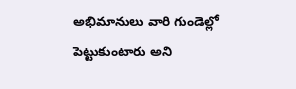అభిమానులు వారి గుండెల్లో పెట్టుకుంటారు అని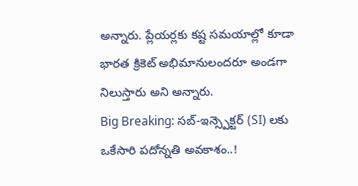అన్నారు. ప్లేయర్లకు కష్ట సమయాల్లో కూడా భారత క్రికెట్ అభిమానులందరూ అండగా నిలుస్తారు అని అన్నారు.
Big Breaking: సబ్-ఇన్స్పెక్టర్ (SI) లకు ఒకేసారి పదోన్నతి అవకాశం..!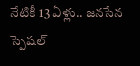నేటికీ 13 ఏళ్లు.. జనసేన స్పెషల్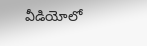వీడియోలో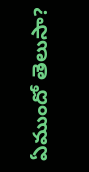ఏముందో తెలుసా?